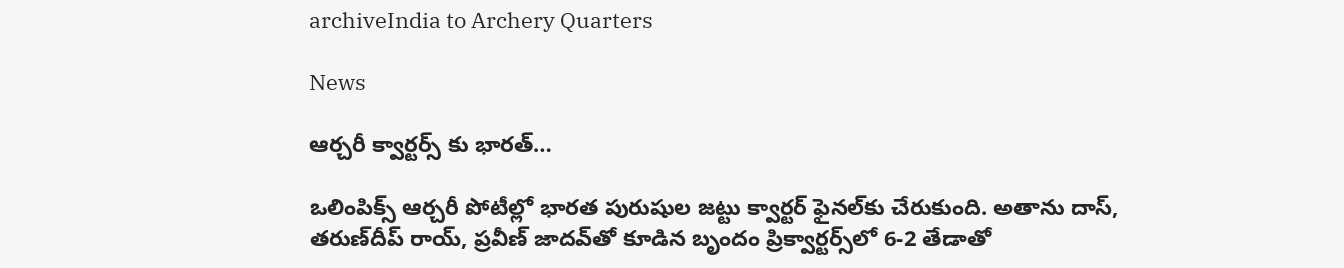archiveIndia to Archery Quarters

News

ఆర్చరీ క్వార్టర్స్ ‌కు భారత్‌…

ఒలింపిక్స్‌ ఆర్చరీ పోటీల్లో భారత పురుషుల జట్టు క్వార్టర్‌ ఫైనల్‌కు చేరుకుంది. అతాను దాస్‌, తరుణ్‌దీప్‌ రాయ్‌, ప్రవీణ్‌ జాదవ్‌తో కూడిన బృందం ప్రిక్వార్టర్స్‌లో 6-2 తేడాతో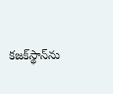కజక్‌స్థాన్‌ను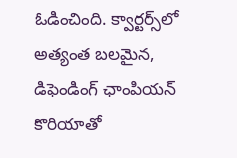ఓడించింది. క్వార్టర్స్‌లో అత్యంత బలమైన, డిఫెండింగ్‌ ఛాంపియన్‌ కొరియాతో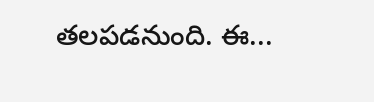తలపడనుంది. ఈ...